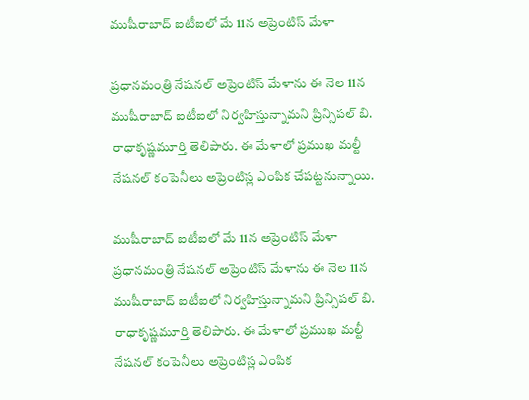ముషీరాబాద్ ఐటీఐలో మే 11న అప్రెంటిస్ మేళా

ప్రధానమంత్రి నేషనల్ అప్రెంటిస్ మేళాను ఈ నెల 11న ముషీరాబాద్ ఐటీఐలో నిర్వహిస్తున్నామని ప్రిన్సిపల్ బి. రాధాకృష్ణమూర్తి తెలిపారు. ఈ మేళాలో ప్రముఖ మల్టీ నేషనల్ కంపెనీలు అప్రెంటిస్ల ఎంపిక చేపట్టనున్నాయి.

ముషీరాబాద్ ఐటీఐలో మే 11న అప్రెంటిస్ మేళా
ప్రధానమంత్రి నేషనల్ అప్రెంటిస్ మేళాను ఈ నెల 11న ముషీరాబాద్ ఐటీఐలో నిర్వహిస్తున్నామని ప్రిన్సిపల్ బి. రాధాకృష్ణమూర్తి తెలిపారు. ఈ మేళాలో ప్రముఖ మల్టీ నేషనల్ కంపెనీలు అప్రెంటిస్ల ఎంపిక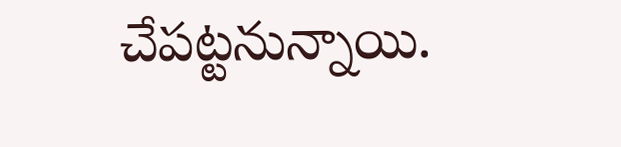చేపట్టనున్నాయి.